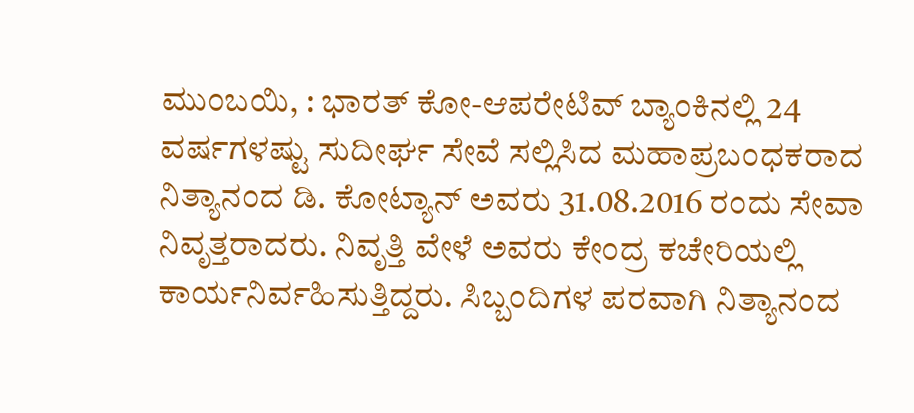ಮುಂಬಯಿ, : ಭಾರತ್ ಕೋ-ಆಪರೇಟಿವ್ ಬ್ಯಾಂಕಿನಲ್ಲಿ 24 ವರ್ಷಗಳಷ್ಟು ಸುದೀರ್ಘ ಸೇವೆ ಸಲ್ಲಿಸಿದ ಮಹಾಪ್ರಬಂಧಕರಾದ ನಿತ್ಯಾನಂದ ಡಿ. ಕೋಟ್ಯಾನ್ ಅವರು 31.08.2016 ರಂದು ಸೇವಾ ನಿವೃತ್ತರಾದರು. ನಿವೃತ್ತಿ ವೇಳೆ ಅವರು ಕೇಂದ್ರ ಕಚೇರಿಯಲ್ಲಿ ಕಾರ್ಯನಿರ್ವಹಿಸುತ್ತಿದ್ದರು. ಸಿಬ್ಬಂದಿಗಳ ಪರವಾಗಿ ನಿತ್ಯಾನಂದ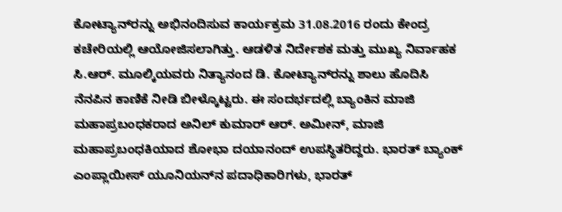ಕೋಟ್ಯಾನ್‍ರನ್ನು ಅಭಿನಂದಿಸುವ ಕಾರ್ಯಕ್ರಮ 31.08.2016 ರಂದು ಕೇಂದ್ರ ಕಚೇರಿಯಲ್ಲಿ ಆಯೋಜಿಸಲಾಗಿತ್ತು. ಆಡಳಿತ ನಿರ್ದೇಶಕ ಮತ್ತು ಮುಖ್ಯ ನಿರ್ವಾಹಕ ಸಿ.ಆರ್. ಮೂಲ್ಕಿಯವರು ನಿತ್ಯಾನಂದ ಡಿ. ಕೋಟ್ಯಾನ್‍ರನ್ನು ಶಾಲು ಹೊದಿಸಿ ನೆನಪಿನ ಕಾಣಿಕೆ ನೀಡಿ ಬೀಳ್ಕೊಟ್ಟರು. ಈ ಸಂದರ್ಭದಲ್ಲಿ ಬ್ಯಾಂಕಿನ ಮಾಜಿ ಮಹಾಪ್ರಬಂಧಕರಾದ ಅನಿಲ್ ಕುಮಾರ್ ಆರ್. ಅಮೀನ್, ಮಾಜಿ ಮಹಾಪ್ರಬಂಧಕಿಯಾದ ಶೋಭಾ ದಯಾನಂದ್ ಉಪಸ್ಥಿತರಿದ್ದರು. ಭಾರತ್ ಬ್ಯಾಂಕ್ ಎಂಪ್ಲಾಯೀಸ್ ಯೂನಿಯನ್‍ನ ಪದಾಧಿಕಾರಿಗಳು, ಭಾರತ್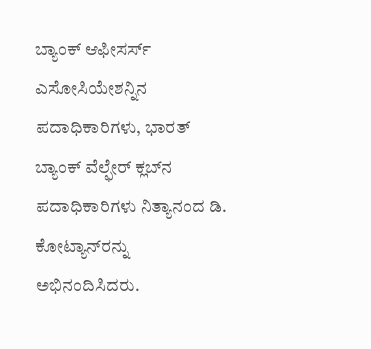ಬ್ಯಾಂಕ್ ಆಫೀಸರ್ಸ್ ಎಸೋಸಿಯೇಶನ್ನಿನ ಪದಾಧಿಕಾರಿಗಳು, ಭಾರತ್ ಬ್ಯಾಂಕ್ ವೆಲ್ಫೇರ್ ಕ್ಲಬ್‍ನ ಪದಾಧಿಕಾರಿಗಳು ನಿತ್ಯಾನಂದ ಡಿ. ಕೋಟ್ಯಾನ್‍ರನ್ನು ಅಭಿನಂದಿಸಿದರು.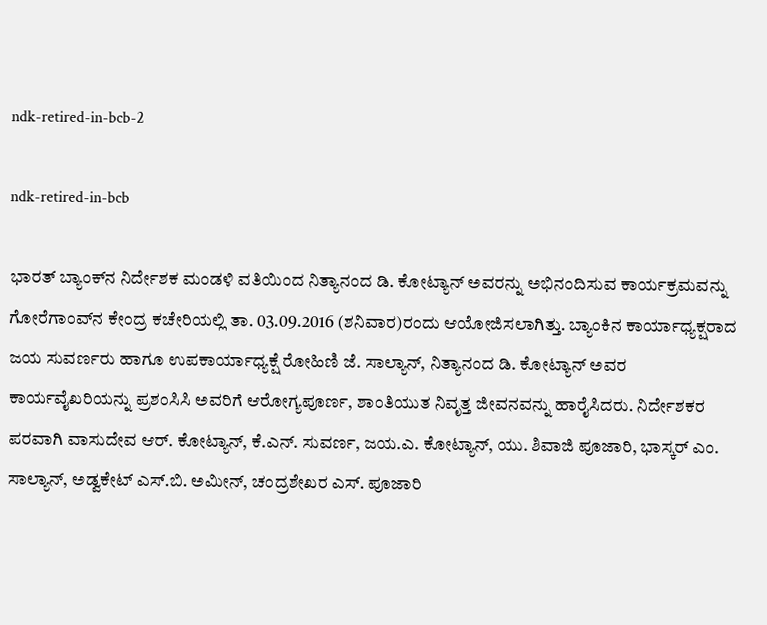ndk-retired-in-bcb-2

ndk-retired-in-bcb

ಭಾರತ್ ಬ್ಯಾಂಕ್‍ನ ನಿರ್ದೇಶಕ ಮಂಡಳಿ ವತಿಯಿಂದ ನಿತ್ಯಾನಂದ ಡಿ. ಕೋಟ್ಯಾನ್ ಅವರನ್ನು ಅಭಿನಂದಿಸುವ ಕಾರ್ಯಕ್ರಮವನ್ನು ಗೋರೆಗಾಂವ್‍ನ ಕೇಂದ್ರ ಕಚೇರಿಯಲ್ಲಿ ತಾ. 03.09.2016 (ಶನಿವಾರ)ರಂದು ಆಯೋಜಿಸಲಾಗಿತ್ತು. ಬ್ಯಾಂಕಿನ ಕಾರ್ಯಾಧ್ಯಕ್ಷರಾದ ಜಯ ಸುವರ್ಣರು ಹಾಗೂ ಉಪಕಾರ್ಯಾಧ್ಯಕ್ಷೆ ರೋಹಿಣಿ ಜೆ. ಸಾಲ್ಯಾನ್, ನಿತ್ಯಾನಂದ ಡಿ. ಕೋಟ್ಯಾನ್ ಅವರ ಕಾರ್ಯವೈಖರಿಯನ್ನು ಪ್ರಶಂಸಿಸಿ ಅವರಿಗೆ ಆರೋಗ್ಯಪೂರ್ಣ, ಶಾಂತಿಯುತ ನಿವೃತ್ತ ಜೀವನವನ್ನು ಹಾರೈಸಿದರು. ನಿರ್ದೇಶಕರ ಪರವಾಗಿ ವಾಸುದೇವ ಆರ್. ಕೋಟ್ಯಾನ್, ಕೆ.ಎನ್. ಸುವರ್ಣ, ಜಯ.ಎ. ಕೋಟ್ಯಾನ್, ಯು. ಶಿವಾಜಿ ಪೂಜಾರಿ, ಭಾಸ್ಕರ್ ಎಂ. ಸಾಲ್ಯಾನ್, ಅಡ್ವಕೇಟ್ ಎಸ್.ಬಿ. ಅಮೀನ್, ಚಂದ್ರಶೇಖರ ಎಸ್. ಪೂಜಾರಿ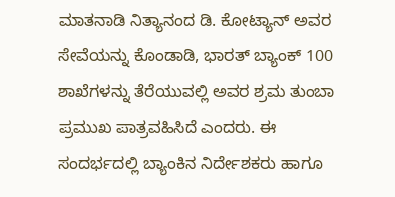ಮಾತನಾಡಿ ನಿತ್ಯಾನಂದ ಡಿ. ಕೋಟ್ಯಾನ್ ಅವರ ಸೇವೆಯನ್ನು ಕೊಂಡಾಡಿ, ಭಾರತ್ ಬ್ಯಾಂಕ್ 100 ಶಾಖೆಗಳನ್ನು ತೆರೆಯುವಲ್ಲಿ ಅವರ ಶ್ರಮ ತುಂಬಾ ಪ್ರಮುಖ ಪಾತ್ರವಹಿಸಿದೆ ಎಂದರು. ಈ ಸಂದರ್ಭದಲ್ಲಿ ಬ್ಯಾಂಕಿನ ನಿರ್ದೇಶಕರು ಹಾಗೂ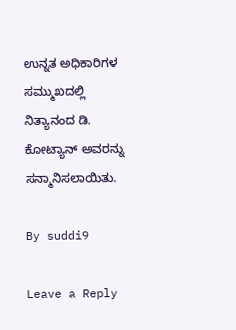ಉನ್ನತ ಅಧಿಕಾರಿಗಳ ಸಮ್ಮುಖದಲ್ಲಿ ನಿತ್ಯಾನಂದ ಡಿ. ಕೋಟ್ಯಾನ್ ಅವರನ್ನು ಸನ್ಮಾನಿಸಲಾಯಿತು.

By suddi9

Leave a Reply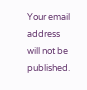Your email address will not be published.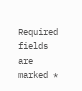Required fields are marked *